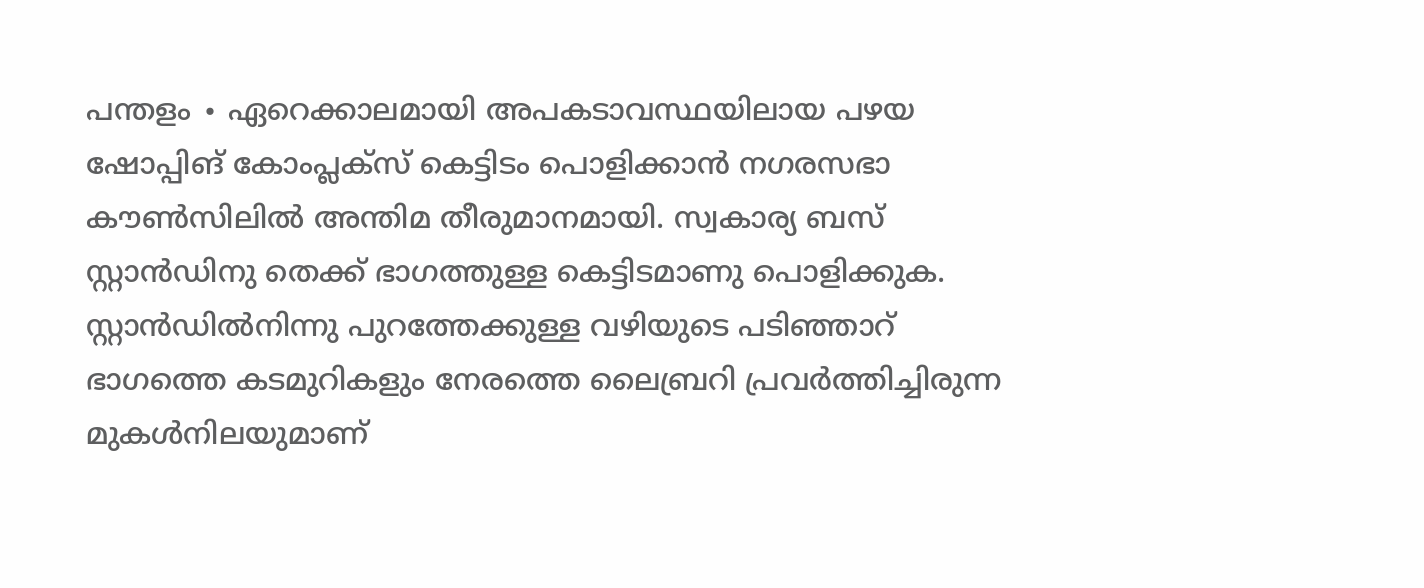പന്തളം ∙ ഏറെക്കാലമായി അപകടാവസ്ഥയിലായ പഴയ ഷോപ്പിങ് കോംപ്ലക്സ് കെട്ടിടം പൊളിക്കാൻ നഗരസഭാ കൗൺസിലിൽ അന്തിമ തീരുമാനമായി. സ്വകാര്യ ബസ് സ്റ്റാൻഡിനു തെക്ക് ഭാഗത്തുള്ള കെട്ടിടമാണു പൊളിക്കുക.
സ്റ്റാൻഡിൽനിന്നു പുറത്തേക്കുള്ള വഴിയുടെ പടിഞ്ഞാറ് ഭാഗത്തെ കടമുറികളും നേരത്തെ ലൈബ്രറി പ്രവർത്തിച്ചിരുന്ന മുകൾനിലയുമാണ്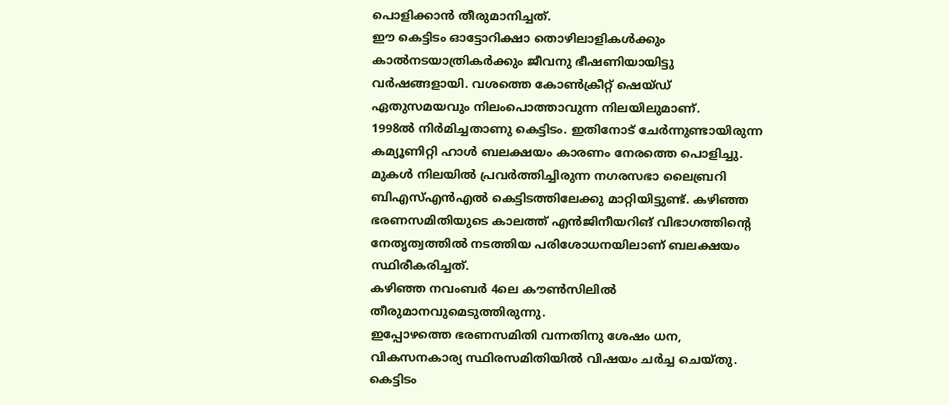പൊളിക്കാൻ തീരുമാനിച്ചത്.
ഈ കെട്ടിടം ഓട്ടോറിക്ഷാ തൊഴിലാളികൾക്കും കാൽനടയാത്രികർക്കും ജീവനു ഭീഷണിയായിട്ടു വർഷങ്ങളായി. വശത്തെ കോൺക്രീറ്റ് ഷെയ്ഡ് ഏതുസമയവും നിലംപൊത്താവുന്ന നിലയിലുമാണ്.
1998ൽ നിർമിച്ചതാണു കെട്ടിടം. ഇതിനോട് ചേർന്നുണ്ടായിരുന്ന കമ്യൂണിറ്റി ഹാൾ ബലക്ഷയം കാരണം നേരത്തെ പൊളിച്ചു.
മുകൾ നിലയിൽ പ്രവർത്തിച്ചിരുന്ന നഗരസഭാ ലൈബ്രറി ബിഎസ്എൻഎൽ കെട്ടിടത്തിലേക്കു മാറ്റിയിട്ടുണ്ട്. കഴിഞ്ഞ ഭരണസമിതിയുടെ കാലത്ത് എൻജിനീയറിങ് വിഭാഗത്തിന്റെ നേതൃത്വത്തിൽ നടത്തിയ പരിശോധനയിലാണ് ബലക്ഷയം സ്ഥിരീകരിച്ചത്.
കഴിഞ്ഞ നവംബർ 4ലെ കൗൺസിലിൽ തീരുമാനവുമെടുത്തിരുന്നു.
ഇപ്പോഴത്തെ ഭരണസമിതി വന്നതിനു ശേഷം ധന, വികസനകാര്യ സ്ഥിരസമിതിയിൽ വിഷയം ചർച്ച ചെയ്തു. കെട്ടിടം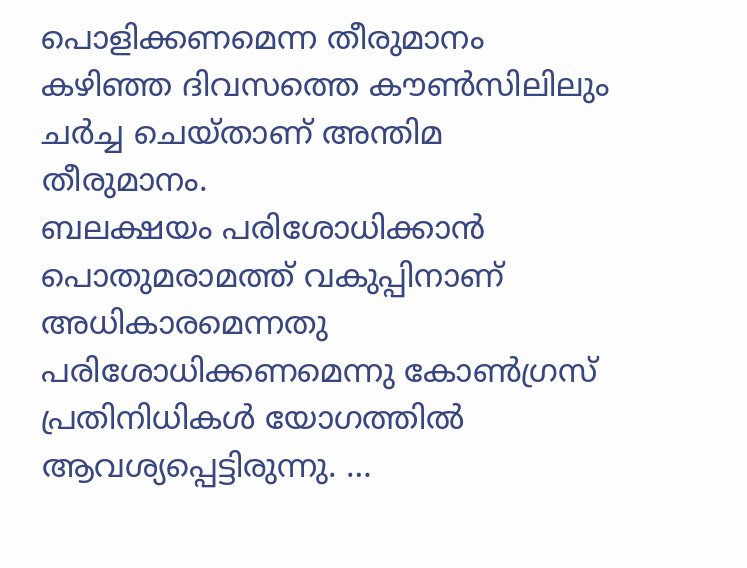പൊളിക്കണമെന്ന തീരുമാനം കഴിഞ്ഞ ദിവസത്തെ കൗൺസിലിലും ചർച്ച ചെയ്താണ് അന്തിമ തീരുമാനം.
ബലക്ഷയം പരിശോധിക്കാൻ പൊതുമരാമത്ത് വകുപ്പിനാണ് അധികാരമെന്നതു പരിശോധിക്കണമെന്നു കോൺഗ്രസ് പ്രതിനിധികൾ യോഗത്തിൽ ആവശ്യപ്പെട്ടിരുന്നു. …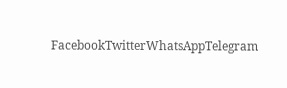FacebookTwitterWhatsAppTelegram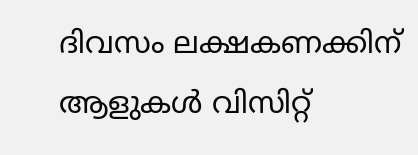ദിവസം ലക്ഷകണക്കിന് ആളുകൾ വിസിറ്റ്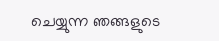ചെയ്യുന്ന ഞങ്ങളുടെ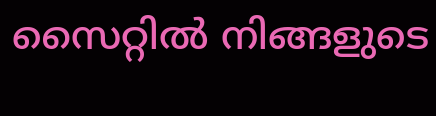സൈറ്റിൽ നിങ്ങളുടെ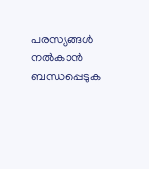പരസ്യങ്ങൾ നൽകാൻ ബന്ധപ്പെടുക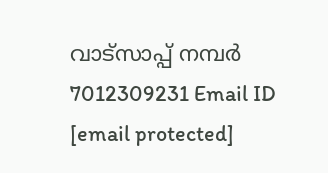വാട്സാപ്പ് നമ്പർ 7012309231 Email ID [email protected]